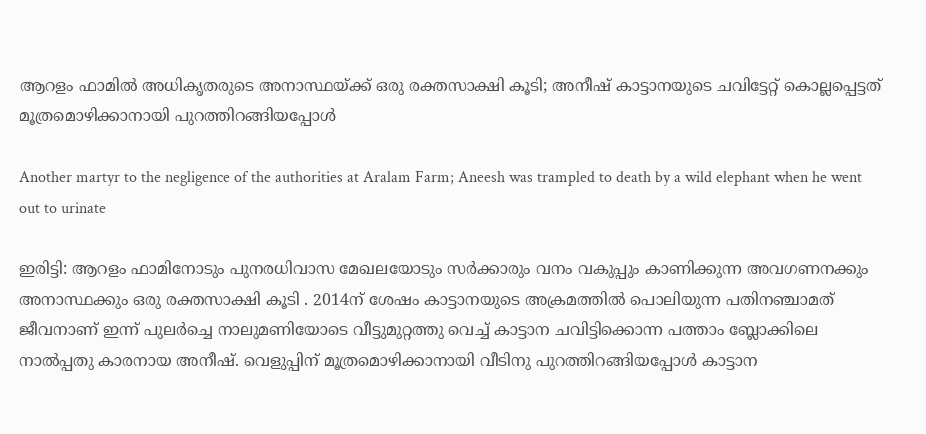ആറളം ഫാമിൽ അധികൃതരുടെ അനാസ്ഥയ്ക്ക് ഒരു രക്തസാക്ഷി കൂടി; അനീഷ് കാട്ടാനയുടെ ചവിട്ടേറ്റ് കൊല്ലപ്പെട്ടത് മൂത്രമൊഴിക്കാനായി പുറത്തിറങ്ങിയപ്പോൾ

Another martyr to the negligence of the authorities at Aralam Farm; Aneesh was trampled to death by a wild elephant when he went out to urinate

ഇരിട്ടി: ആറളം ഫാമിനോടും പുനരധിവാസ മേഖലയോടും സർക്കാരും വനം വകുപ്പും കാണിക്കുന്ന അവഗണനക്കും അനാസ്ഥക്കും ഒരു രക്തസാക്ഷി കൂടി . 2014ന് ശേഷം കാട്ടാനയുടെ അക്രമത്തിൽ പൊലിയുന്ന പതിനഞ്ചാമത് ജീവനാണ് ഇന്ന് പുലർച്ചെ നാലുമണിയോടെ വീട്ടുമുറ്റത്തു വെച്ച് കാട്ടാന ചവിട്ടിക്കൊന്ന പത്താം ബ്ലോക്കിലെ നാൽപ്പതു കാരനായ അനീഷ്. വെളുപ്പിന് മൂത്രമൊഴിക്കാനായി വീടിനു പുറത്തിറങ്ങിയപ്പോൾ കാട്ടാന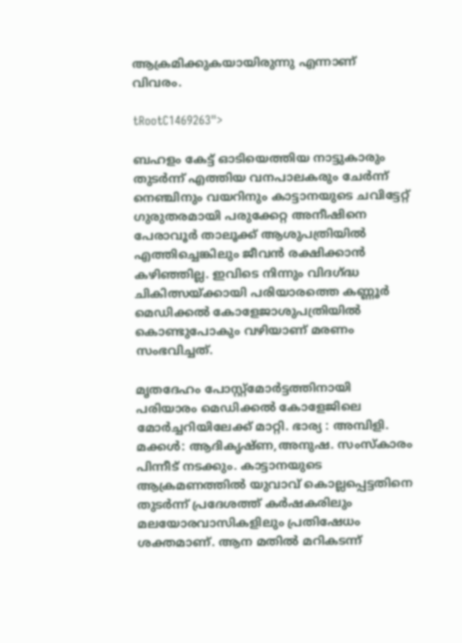ആക്രമിക്കുകയായിരുന്നു എന്നാണ് വിവരം.

tRootC1469263">

ബഹളം കേട്ട് ഓടിയെത്തിയ നാട്ടുകാരും തുടർന്ന് എത്തിയ വനപാലകരും ചേർന്ന് നെഞ്ചിനും വയറിനും കാട്ടാനയുടെ ചവിട്ടേറ്റ് ഗുരുതരമായി പരുക്കേറ്റ അനീഷിനെ പേരാവൂർ താലൂക്ക് ആശുപത്രിയിൽ എത്തിച്ചെങ്കിലും ജീവൻ രക്ഷിക്കാൻ കഴിഞ്ഞില്ല. ഇവിടെ നിന്നും വിദഗ്ദ്ധ ചികിത്സയ്ക്കായി പരിയാരത്തെ കണ്ണൂർ മെഡിക്കൽ കോളേജാശുപത്രിയിൽ കൊണ്ടുപോകും വഴിയാണ് മരണം സംഭവിച്ചത്.

മൃതദേഹം പോസ്റ്റ്മോർട്ടത്തിനായി പരിയാരം മെഡിക്കൽ കോളേജിലെ മോർച്ചറിയിലേക്ക് മാറ്റി. ഭാര്യ : അമ്പിളി. മക്കൾ: ആദികൃഷ്ണ,അനുഷ. സംസ്കാരം പിന്നീട് നടക്കും. കാട്ടാനയുടെ ആക്രമണത്തിൽ യുവാവ് കൊല്ലപ്പെട്ടതിനെ തുടർന്ന് പ്രദേശത്ത് കർഷകരിലും മലയോരവാസികളിലും പ്രതിഷേധം ശക്തമാണ്. ആന മതിൽ മറികടന്ന്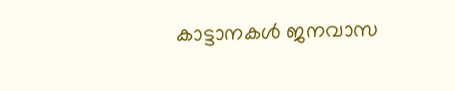കാട്ടാനകൾ ജനവാസ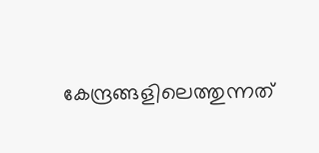കേന്ദ്രങ്ങളിലെത്തുന്നത്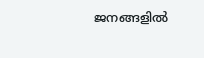ജനങ്ങളിൽ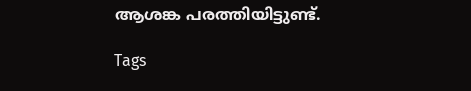ആശങ്ക പരത്തിയിട്ടുണ്ട്.

Tags